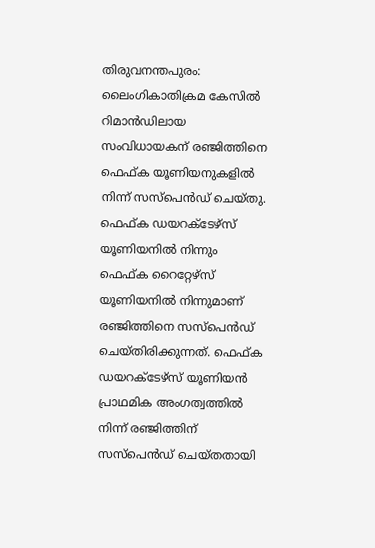തിരുവനന്തപുരം: ലൈംഗികാതിക്രമ കേസിൽ റിമാൻഡിലായ സംവിധായകന് രഞ്ജിത്തിനെ ഫെഫ്ക യൂണിയനുകളിൽ നിന്ന് സസ്പെൻഡ് ചെയ്തു. ഫെഫ്ക ഡയറക്ടേഴ്സ് യൂണിയനിൽ നിന്നും ഫെഫ്ക റൈറ്റേഴ്സ് യൂണിയനിൽ നിന്നുമാണ് രഞ്ജിത്തിനെ സസ്പെൻഡ് ചെയ്തിരിക്കുന്നത്. ഫെഫ്ക ഡയറക്ടേഴ്സ് യൂണിയൻ പ്രാഥമിക അംഗത്വത്തിൽ നിന്ന് രഞ്ജിത്തിന് സസ്പെൻഡ് ചെയ്തതായി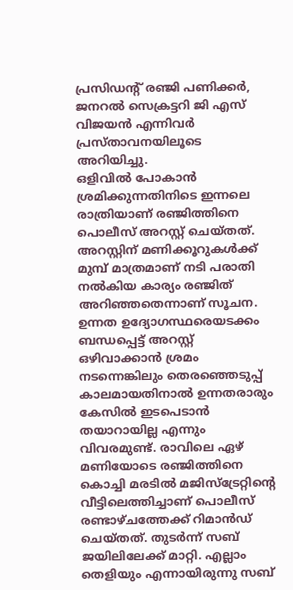പ്രസിഡന്റ് രഞ്ജി പണിക്കർ, ജനറൽ സെക്രട്ടറി ജി എസ് വിജയൻ എന്നിവർ പ്രസ്താവനയിലൂടെ അറിയിച്ചു.
ഒളിവിൽ പോകാൻ ശ്രമിക്കുന്നതിനിടെ ഇന്നലെ രാത്രിയാണ് രഞ്ജിത്തിനെ പൊലീസ് അറസ്റ്റ് ചെയ്തത്. അറസ്റ്റിന് മണിക്കൂറുകൾക്ക് മുമ്പ് മാത്രമാണ് നടി പരാതി നൽകിയ കാര്യം രഞ്ജിത് അറിഞ്ഞതെന്നാണ് സൂചന. ഉന്നത ഉദ്യോഗസ്ഥരെയടക്കം ബന്ധപ്പെട്ട് അറസ്റ്റ് ഒഴിവാക്കാൻ ശ്രമം നടന്നെങ്കിലും തെരഞ്ഞെടുപ്പ് കാലമായതിനാൽ ഉന്നതരാരും കേസിൽ ഇടപെടാൻ തയാറായില്ല എന്നും വിവരമുണ്ട്. രാവിലെ ഏഴ് മണിയോടെ രഞ്ജിത്തിനെ കൊച്ചി മരടിൽ മജിസ്ട്രേറ്റിൻ്റെ വീട്ടിലെത്തിച്ചാണ് പൊലീസ് രണ്ടാഴ്ചത്തേക്ക് റിമാൻഡ് ചെയ്തത്. തുടർന്ന് സബ് ജയിലിലേക്ക് മാറ്റി. എല്ലാം തെളിയും എന്നായിരുന്നു സബ്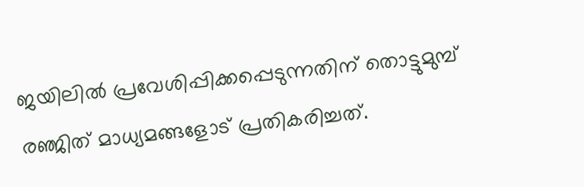ജയിലിൽ പ്രവേശിപ്പിക്കപ്പെടുന്നതിന് തൊട്ടുമുമ്പ് രഞ്ജിത് മാധ്യമങ്ങളോട് പ്രതികരിച്ചത്.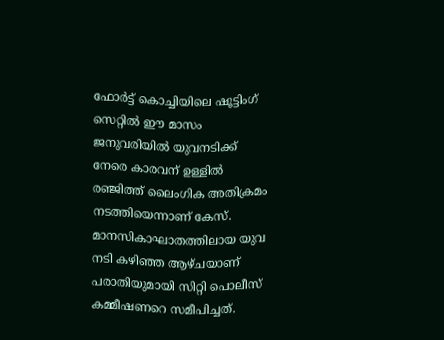ഫോർട്ട് കൊച്ചിയിലെ ഷൂട്ടിംഗ് സെറ്റിൽ ഈ മാസം ജനുവരിയിൽ യുവനടിക്ക് നേരെ കാരവന് ഉള്ളിൽ രഞ്ജിത്ത് ലൈംഗിക അതിക്രമം നടത്തിയെന്നാണ് കേസ്. മാനസികാഘാതത്തിലായ യുവ നടി കഴിഞ്ഞ ആഴ്ചയാണ് പരാതിയുമായി സിറ്റി പൊലീസ് കമ്മീഷണറെ സമീപിച്ചത്.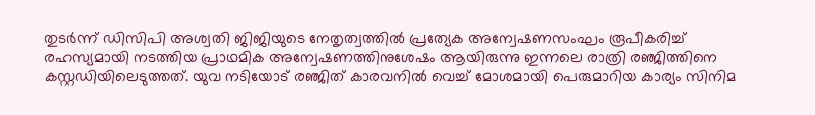തുടർന്ന് ഡിസിപി അശ്വതി ജിജിയുടെ നേതൃത്വത്തിൽ പ്രത്യേക അന്വേഷണസംഘം രൂപീകരിച്ച് രഹസ്യമായി നടത്തിയ പ്രാഥമിക അന്വേഷണത്തിനുശേഷം ആയിരുന്നു ഇന്നലെ രാത്രി രഞ്ജിത്തിനെ കസ്റ്റഡിയിലെടുത്തത്. യുവ നടിയോട് രഞ്ജിത് കാരവനിൽ വെച്ച് മോശമായി പെരുമാറിയ കാര്യം സിനിമ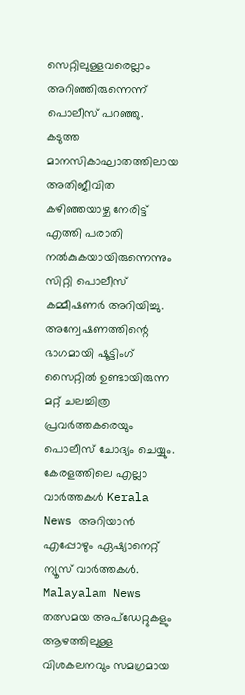സെറ്റിലുള്ളവരെല്ലാം അറിഞ്ഞിരുന്നെന്ന് പൊലീസ് പറഞ്ഞു. കടുത്ത മാനസികാഘാതത്തിലായ അതിജീവിത കഴിഞ്ഞയാഴ്ച നേരിട്ട് എത്തി പരാതി നൽകുകയായിരുന്നെന്നും സിറ്റി പൊലീസ് കമ്മീഷണർ അറിയിച്ചു. അന്വേഷണത്തിന്റെ ഭാഗമായി ഷൂട്ടിംഗ് സൈറ്റിൽ ഉണ്ടായിരുന്ന മറ്റ് ചലച്ചിത്ര പ്രവർത്തകരെയും പൊലീസ് ചോദ്യം ചെയ്യും.
കേരളത്തിലെ എല്ലാ വാർത്തകൾ Kerala News അറിയാൻ എപ്പോഴും ഏഷ്യാനെറ്റ് ന്യൂസ് വാർത്തകൾ. Malayalam News തത്സമയ അപ്ഡേറ്റുകളും ആഴത്തിലുള്ള വിശകലനവും സമഗ്രമായ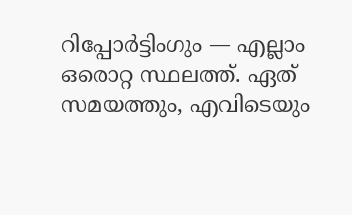റിപ്പോർട്ടിംഗും — എല്ലാം ഒരൊറ്റ സ്ഥലത്ത്. ഏത് സമയത്തും, എവിടെയും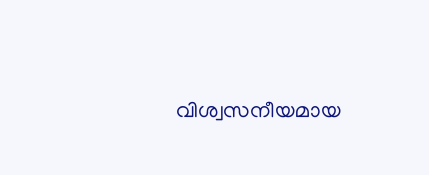വിശ്വസനീയമായ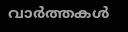വാർത്തകൾ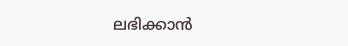ലഭിക്കാൻ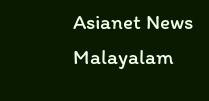Asianet News Malayalam